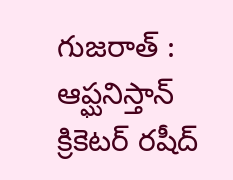గుజరాత్ : ఆప్ఘనిస్తాన్ క్రికెటర్ రషీద్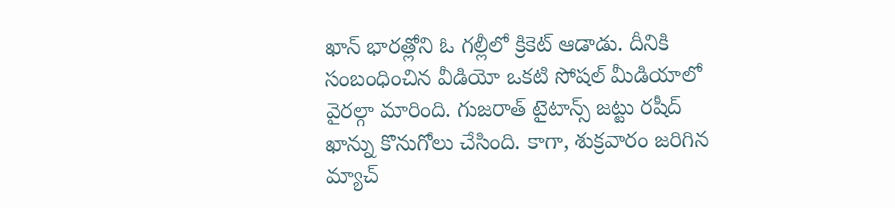ఖాన్ భారత్లోని ఓ గల్లీలో క్రికెట్ ఆడాడు. దీనికి సంబంధించిన వీడియో ఒకటి సోషల్ మీడియాలో వైరల్గా మారింది. గుజరాత్ టైటాన్స్ జట్టు రషీద్ ఖాన్ను కొనుగోలు చేసింది. కాగా, శుక్రవారం జరిగిన మ్యాచ్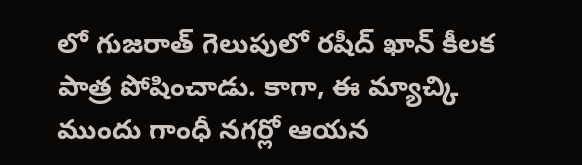లో గుజరాత్ గెలుపులో రషీద్ ఖాన్ కీలక పాత్ర పోషించాడు. కాగా, ఈ మ్యాచ్కి ముందు గాంధీ నగర్లో ఆయన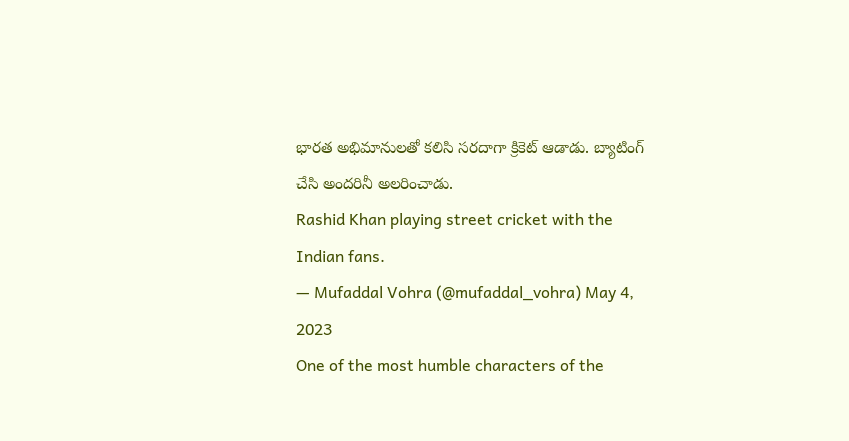భారత అభిమానులతో కలిసి సరదాగా క్రికెట్ ఆడాడు. బ్యాటింగ్ చేసి అందరినీ అలరించాడు.
Rashid Khan playing street cricket with the Indian fans.
— Mufaddal Vohra (@mufaddal_vohra) May 4, 2023
One of the most humble characters of the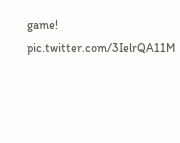game! pic.twitter.com/3IelrQA11M